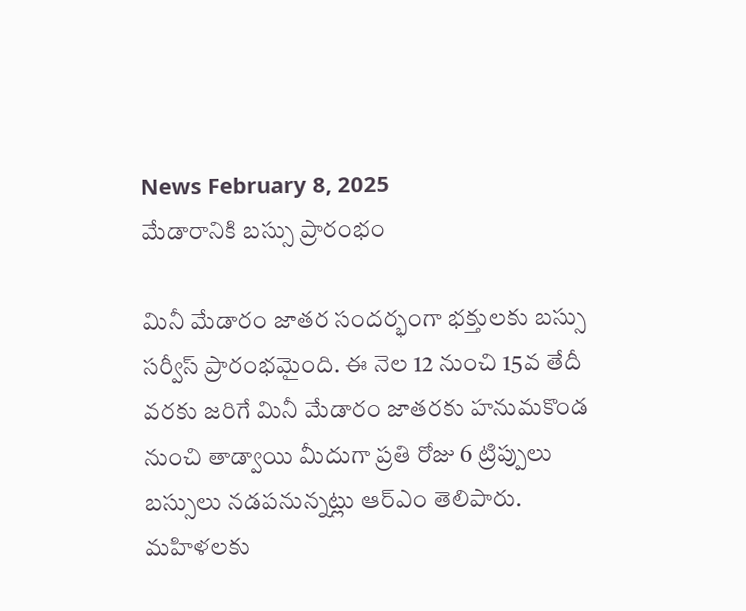News February 8, 2025
మేడారానికి బస్సు ప్రారంభం

మినీ మేడారం జాతర సందర్భంగా భక్తులకు బస్సు సర్వీస్ ప్రారంభమైంది. ఈ నెల 12 నుంచి 15వ తేదీ వరకు జరిగే మినీ మేడారం జాతరకు హనుమకొండ నుంచి తాడ్వాయి మీదుగా ప్రతి రోజు 6 ట్రిప్పులు బస్సులు నడపనున్నట్లు ఆర్ఎం తెలిపారు. మహిళలకు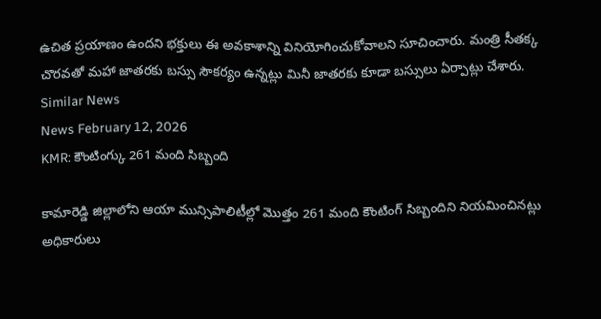ఉచిత ప్రయాణం ఉందని భక్తులు ఈ అవకాశాన్ని వినియోగించుకోవాలని సూచించారు. మంత్రి సీతక్క చొరవతో మహా జాతరకు బస్సు సౌకర్యం ఉన్నట్లు మినీ జాతరకు కూడా బస్సులు ఏర్పాట్లు చేశారు.
Similar News
News February 12, 2026
KMR: కౌంటింగ్కు 261 మంది సిబ్బంది

కామారెడ్డి జిల్లాలోని ఆయా మున్సిపాలిటీల్లో మొత్తం 261 మంది కౌంటింగ్ సిబ్బందిని నియమించినట్లు అధికారులు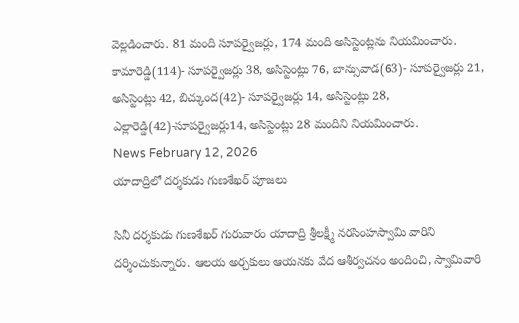వెల్లడించారు. 81 మంది సూపర్వైజర్లు, 174 మంది అసిస్టెంట్లను నియమించారు. కామారెడ్డి(114)- సూపర్వైజర్లు 38, అసిస్టెంట్లు 76, బాన్సువాడ(63)- సూపర్వైజర్లు 21, అసిస్టెంట్లు 42, బిచ్కుంద(42)- సూపర్వైజర్లు 14, అసిస్టెంట్లు 28, ఎల్లారెడ్డి(42)-సూపర్వైజర్లు14, అసిస్టెంట్లు 28 మందిని నియమించారు.
News February 12, 2026
యాదాద్రిలో దర్శకుడు గుణశేఖర్ పూజలు

సినీ దర్శకుడు గుణశేఖర్ గురువారం యాదాద్రి శ్రీలక్ష్మీ నరసింహస్వామి వారిని దర్శించుకున్నారు. ఆలయ అర్చకులు ఆయనకు వేద ఆశీర్వచనం అందించి, స్వామివారి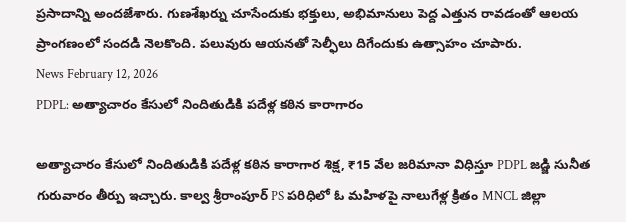ప్రసాదాన్ని అందజేశారు. గుణశేఖర్ను చూసేందుకు భక్తులు, అభిమానులు పెద్ద ఎత్తున రావడంతో ఆలయ ప్రాంగణంలో సందడి నెలకొంది. పలువురు ఆయనతో సెల్ఫీలు దిగేందుకు ఉత్సాహం చూపారు.
News February 12, 2026
PDPL: అత్యాచారం కేసులో నిందితుడికి పదేళ్ల కఠిన కారాగారం

అత్యాచారం కేసులో నిందితుడికి పదేళ్ల కఠిన కారాగార శిక్ష, ₹15 వేల జరిమానా విధిస్తూ PDPL జడ్జి సునీత గురువారం తీర్పు ఇచ్చారు. కాల్వ శ్రీరాంపూర్ PS పరిధిలో ఓ మహిళపై నాలుగేళ్ల క్రితం MNCL జిల్లా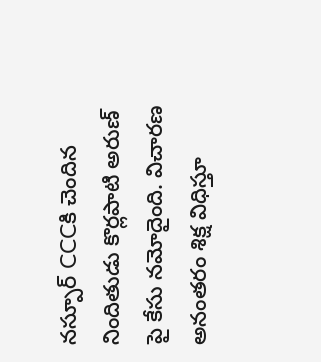నస్పూర్ CCCకి చెందిన నిందితుడు కొర్లపాటి అరుణ్ పై కేసు నమోదైంది. విచారణ అనంతరం శిక్ష విధిస్తూ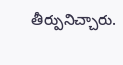తీర్పునిచ్చారు.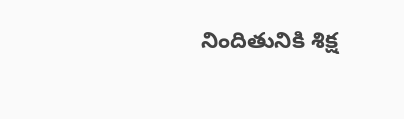నిందితునికి శిక్ష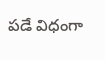పడే విధంగా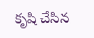కృషి చేసిన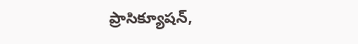ప్రాసిక్యూషన్,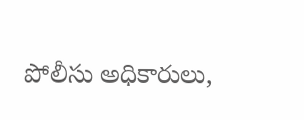పోలీసు అధికారులు,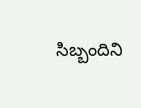సిబ్బందిని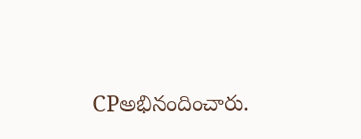CPఅభినందించారు.